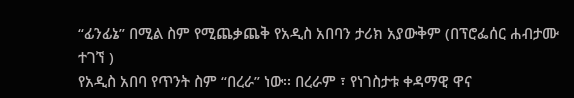“ፊንፊኔ” በሚል ስም የሚጨቃጨቅ የአዲስ አበባን ታሪክ አያውቅም (በፕሮፌሰር ሐብታሙ ተገኘ )
የአዲስ አበባ የጥንት ስም “በረራ” ነው፡፡ በረራም ፣ የነገስታቱ ቀዳማዊ ዋና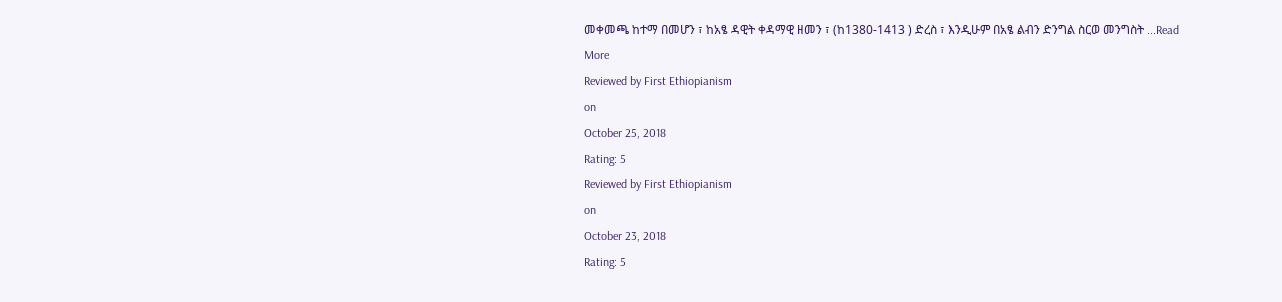መቀመጫ ከተማ በመሆን ፣ ከአፄ ዳዊት ቀዳማዊ ዘመን ፣ (ከ1380-1413 ) ድረስ ፣ እንዲሁም በአፄ ልብን ድንግል ስርወ መንግስት ...Read More
Reviewed by First Ethiopianism
on
October 25, 2018
Rating: 5
Reviewed by First Ethiopianism
on
October 23, 2018
Rating: 5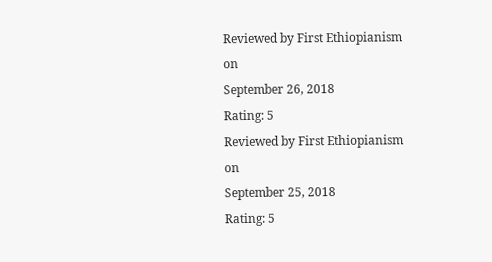Reviewed by First Ethiopianism
on
September 26, 2018
Rating: 5
Reviewed by First Ethiopianism
on
September 25, 2018
Rating: 5